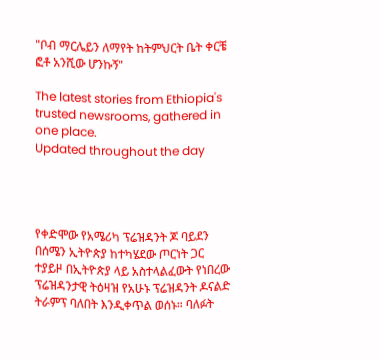"ቦብ ማርሌይን ለማየት ከትምህርት ቤት ቀርቼ ፎቶ አንሺው ሆንኩኝ"

The latest stories from Ethiopia's trusted newsrooms, gathered in one place.
Updated throughout the day




የቀድሞው የአሜሪካ ፕሬዝዳንት ጆ ባይደን በሰሜን ኢትዮጵያ ከተካሄደው ጦርነት ጋር ተያይዞ በኢትዮጵያ ላይ አስተላልፈውት የነበረው ፕሬዝዳንታዊ ትዕዛዝ የአሁኑ ፕሬዝዳንት ዶናልድ ትራምፕ ባለበት እንዲቀጥል ወሰኑ። ባለፉት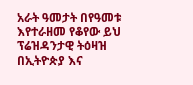አራት ዓመታት በየዓመቱ እየተራዘመ የቆየው ይህ ፕሬዝዳንታዊ ትዕዛዝ በኢትዮጵያ እና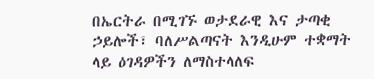በኤርትራ በሚገኙ ወታደራዊ እና ታጣቂ ኃይሎች፣ ባለሥልጣናት እንዲሁም ተቋማት ላይ ዕገዳዎችን ለማስተላለፍ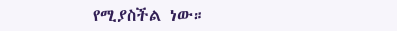የሚያስችል ነው።